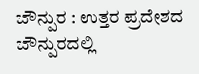ಜೌನ್ಪುರ : ಉತ್ತರ ಪ್ರದೇಶದ ಜೌನ್ಪುರದಲ್ಲಿ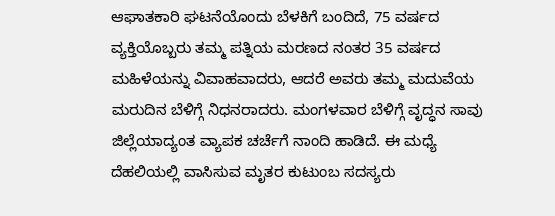ಆಘಾತಕಾರಿ ಘಟನೆಯೊಂದು ಬೆಳಕಿಗೆ ಬಂದಿದೆ, 75 ವರ್ಷದ ವ್ಯಕ್ತಿಯೊಬ್ಬರು ತಮ್ಮ ಪತ್ನಿಯ ಮರಣದ ನಂತರ 35 ವರ್ಷದ ಮಹಿಳೆಯನ್ನು ವಿವಾಹವಾದರು, ಆದರೆ ಅವರು ತಮ್ಮ ಮದುವೆಯ ಮರುದಿನ ಬೆಳಿಗ್ಗೆ ನಿಧನರಾದರು. ಮಂಗಳವಾರ ಬೆಳಿಗ್ಗೆ ವೃದ್ಧನ ಸಾವು ಜಿಲ್ಲೆಯಾದ್ಯಂತ ವ್ಯಾಪಕ ಚರ್ಚೆಗೆ ನಾಂದಿ ಹಾಡಿದೆ. ಈ ಮಧ್ಯೆ ದೆಹಲಿಯಲ್ಲಿ ವಾಸಿಸುವ ಮೃತರ ಕುಟುಂಬ ಸದಸ್ಯರು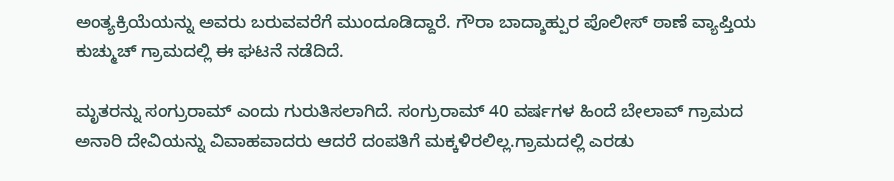ಅಂತ್ಯಕ್ರಿಯೆಯನ್ನು ಅವರು ಬರುವವರೆಗೆ ಮುಂದೂಡಿದ್ದಾರೆ. ಗೌರಾ ಬಾದ್ಶಾಹ್ಪುರ ಪೊಲೀಸ್ ಠಾಣೆ ವ್ಯಾಪ್ತಿಯ ಕುಚ್ಮುಚ್ ಗ್ರಾಮದಲ್ಲಿ ಈ ಘಟನೆ ನಡೆದಿದೆ.

ಮೃತರನ್ನು ಸಂಗ್ರುರಾಮ್ ಎಂದು ಗುರುತಿಸಲಾಗಿದೆ. ಸಂಗ್ರುರಾಮ್ 40 ವರ್ಷಗಳ ಹಿಂದೆ ಬೇಲಾವ್ ಗ್ರಾಮದ ಅನಾರಿ ದೇವಿಯನ್ನು ವಿವಾಹವಾದರು ಆದರೆ ದಂಪತಿಗೆ ಮಕ್ಕಳಿರಲಿಲ್ಲ.ಗ್ರಾಮದಲ್ಲಿ ಎರಡು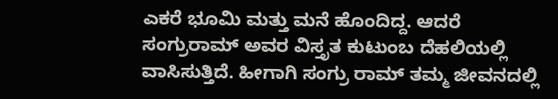ಎಕರೆ ಭೂಮಿ ಮತ್ತು ಮನೆ ಹೊಂದಿದ್ದ. ಆದರೆ ಸಂಗ್ರುರಾಮ್ ಅವರ ವಿಸ್ತೃತ ಕುಟುಂಬ ದೆಹಲಿಯಲ್ಲಿ ವಾಸಿಸುತ್ತಿದೆ. ಹೀಗಾಗಿ ಸಂಗ್ರು ರಾಮ್ ತಮ್ಮ ಜೀವನದಲ್ಲಿ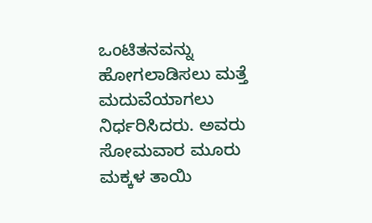ಒಂಟಿತನವನ್ನು ಹೋಗಲಾಡಿಸಲು ಮತ್ತೆ ಮದುವೆಯಾಗಲು ನಿರ್ಧರಿಸಿದರು. ಅವರು ಸೋಮವಾರ ಮೂರು ಮಕ್ಕಳ ತಾಯಿ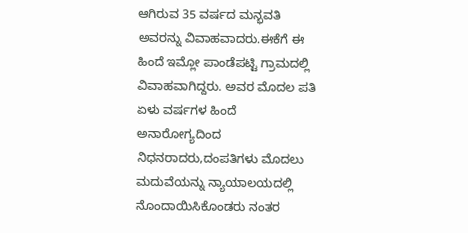ಆಗಿರುವ 35 ವರ್ಷದ ಮನ್ಭವತಿ ಅವರನ್ನು ವಿವಾಹವಾದರು.ಈಕೆಗೆ ಈ ಹಿಂದೆ ಇಮ್ಲೋ ಪಾಂಡೆಪಟ್ಟಿ ಗ್ರಾಮದಲ್ಲಿ ವಿವಾಹವಾಗಿದ್ದರು. ಅವರ ಮೊದಲ ಪತಿ ಏಳು ವರ್ಷಗಳ ಹಿಂದೆ ಅನಾರೋಗ್ಯದಿಂದ ನಿಧನರಾದರು,ದಂಪತಿಗಳು ಮೊದಲು ಮದುವೆಯನ್ನು ನ್ಯಾಯಾಲಯದಲ್ಲಿ ನೊಂದಾಯಿಸಿಕೊಂಡರು ನಂತರ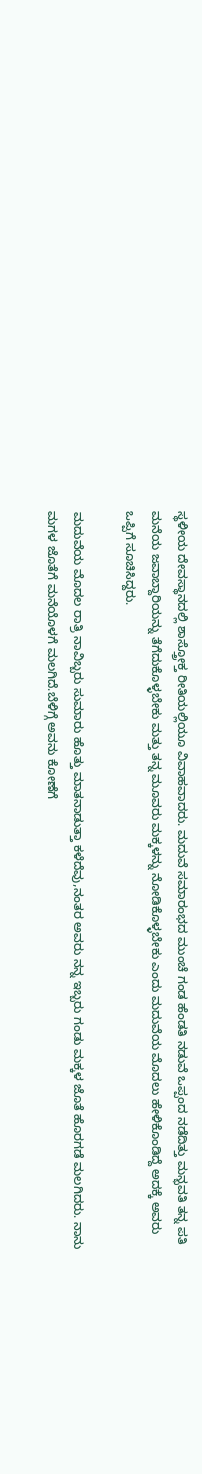ಸ್ಥಳೀಯ ದೇವಸ್ಥಾನದಲ್ಲಿ ಶಾಸ್ತ್ರೋಕ್ತ ರೀತಿಯಲ್ಲಿಯೂ ವಿವಾಹವಾದರು. ಮದುವೆ ಸಮಾರಂಭದ ಮುಂಚೆ ಗಂಡ ಹೆಂಡತಿ ನಡುವೆ ಒಪ್ಪಂದ ನಡೆದಿತ್ತು ಮನ್ಭವತಿ ತನ್ನ ಪತಿ ಮನೆಯ ಜವಾಬ್ದಾರಿಯನ್ನು ತೆಗೆದುಕೊಳ್ಳಬೇಕು ಮತ್ತು ತನ್ನ ಮೂವರು ಮಕ್ಕಳನ್ನು ನೋಡಿಕೊಳ್ಳಬೇಕು ಎಂದು ಮದುವೆಯ ಮೊದಲು ಹೇಳಿಕೊಂಡಿದ್ದೆ ಅದಕ್ಕೆ ಅವರು ಒಪ್ಪಿಗೆ ಸೂಚಿಸಿದ್ದರು.

ಮದುವೆಯ ಮೊದಲ ರಾತ್ರಿ ನಾವಿಬ್ಬರು ಸುಮಾರು ಹೊತ್ತು ಮಾತನಾಡುತ್ತಾ ಕಳೆದೆವು,ನಂತರ ಅವರು ನನ್ನ ಇಬ್ಬರು ಗಂಡು ಮಕ್ಕಳ ಜೊತೆ ಹೊರಗಡೆ ಮಲಗಿದರು. ನಾನು ಮಗಳ ಜೊತೆಗೆ ಮನೆಯೊಳಗೆ ಮಲಗಿದೆ.ಬೆಳಿಗ್ಗೆ ಅವನು ಕೋಣೆಗೆ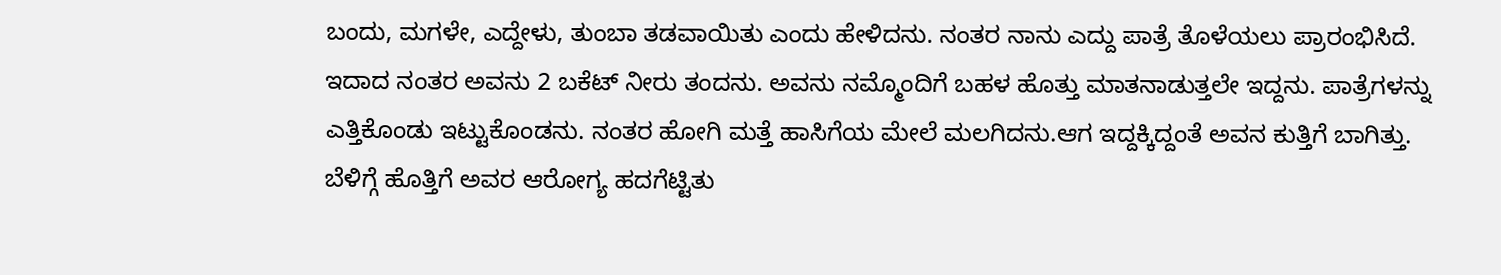ಬಂದು, ಮಗಳೇ, ಎದ್ದೇಳು, ತುಂಬಾ ತಡವಾಯಿತು ಎಂದು ಹೇಳಿದನು. ನಂತರ ನಾನು ಎದ್ದು ಪಾತ್ರೆ ತೊಳೆಯಲು ಪ್ರಾರಂಭಿಸಿದೆ. ಇದಾದ ನಂತರ ಅವನು 2 ಬಕೆಟ್ ನೀರು ತಂದನು. ಅವನು ನಮ್ಮೊಂದಿಗೆ ಬಹಳ ಹೊತ್ತು ಮಾತನಾಡುತ್ತಲೇ ಇದ್ದನು. ಪಾತ್ರೆಗಳನ್ನು ಎತ್ತಿಕೊಂಡು ಇಟ್ಟುಕೊಂಡನು. ನಂತರ ಹೋಗಿ ಮತ್ತೆ ಹಾಸಿಗೆಯ ಮೇಲೆ ಮಲಗಿದನು.ಆಗ ಇದ್ದಕ್ಕಿದ್ದಂತೆ ಅವನ ಕುತ್ತಿಗೆ ಬಾಗಿತ್ತು. ಬೆಳಿಗ್ಗೆ ಹೊತ್ತಿಗೆ ಅವರ ಆರೋಗ್ಯ ಹದಗೆಟ್ಟಿತು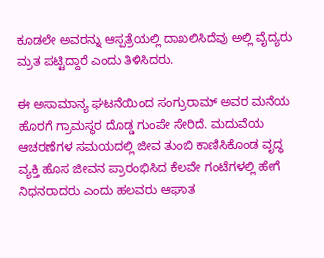ಕೂಡಲೇ ಅವರನ್ನು ಆಸ್ಪತ್ರೆಯಲ್ಲಿ ದಾಖಲಿಸಿದೆವು ಅಲ್ಲಿ ವೈದ್ಯರು ಮ್ರತ ಪಟ್ಟಿದ್ದಾರೆ ಎಂದು ತಿಳಿಸಿದರು.

ಈ ಅಸಾಮಾನ್ಯ ಘಟನೆಯಿಂದ ಸಂಗ್ರುರಾಮ್ ಅವರ ಮನೆಯ ಹೊರಗೆ ಗ್ರಾಮಸ್ಥರ ದೊಡ್ಡ ಗುಂಪೇ ಸೇರಿದೆ. ಮದುವೆಯ ಆಚರಣೆಗಳ ಸಮಯದಲ್ಲಿ ಜೀವ ತುಂಬಿ ಕಾಣಿಸಿಕೊಂಡ ವೃದ್ಧ ವ್ಯಕ್ತಿ ಹೊಸ ಜೀವನ ಪ್ರಾರಂಭಿಸಿದ ಕೆಲವೇ ಗಂಟೆಗಳಲ್ಲಿ ಹೇಗೆ ನಿಧನರಾದರು ಎಂದು ಹಲವರು ಆಘಾತ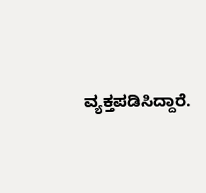ವ್ಯಕ್ತಪಡಿಸಿದ್ದಾರೆ.